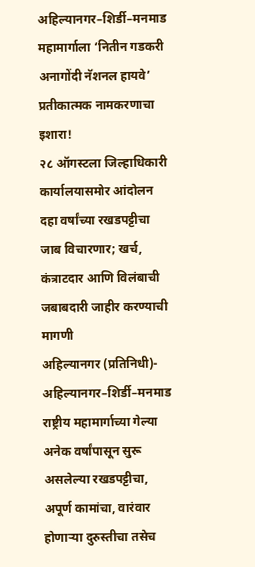अहिल्यानगर–शिर्डी–मनमाड महामार्गाला ‘नितीन गडकरी अनागोंदी नॅशनल हायवे’ प्रतीकात्मक नामकरणाचा इशारा!
२८ ऑगस्टला जिल्हाधिकारी कार्यालयासमोर आंदोलन
दहा वर्षांच्या रखडपट्टीचा जाब विचारणार; खर्च, कंत्राटदार आणि विलंबाची जबाबदारी जाहीर करण्याची मागणी
अहिल्यानगर (प्रतिनिधी)- अहिल्यानगर–शिर्डी–मनमाड राष्ट्रीय महामार्गाच्या गेल्या अनेक वर्षांपासून सुरू असलेल्या रखडपट्टीचा, अपूर्ण कामांचा, वारंवार होणाऱ्या दुरुस्तीचा तसेच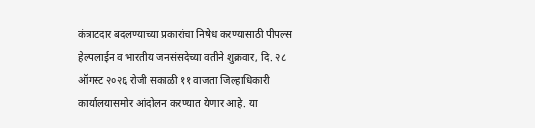कंत्राटदार बदलण्याच्या प्रकारांचा निषेध करण्यासाठी पीपल्स हेल्पलाईन व भारतीय जनसंसदेच्या वतीने शुक्रवार, दि. २८ ऑगस्ट २०२६ रोजी सकाळी ११ वाजता जिल्हाधिकारी कार्यालयासमोर आंदोलन करण्यात येणार आहे. या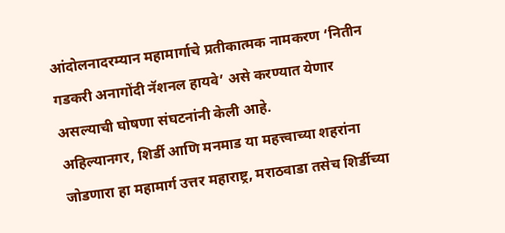आंदोलनादरम्यान महामार्गाचे प्रतीकात्मक नामकरण ‘नितीन गडकरी अनागोंदी नॅशनल हायवे’ असे करण्यात येणार असल्याची घोषणा संघटनांनी केली आहे.
अहिल्यानगर, शिर्डी आणि मनमाड या महत्त्वाच्या शहरांना जोडणारा हा महामार्ग उत्तर महाराष्ट्र, मराठवाडा तसेच शिर्डीच्या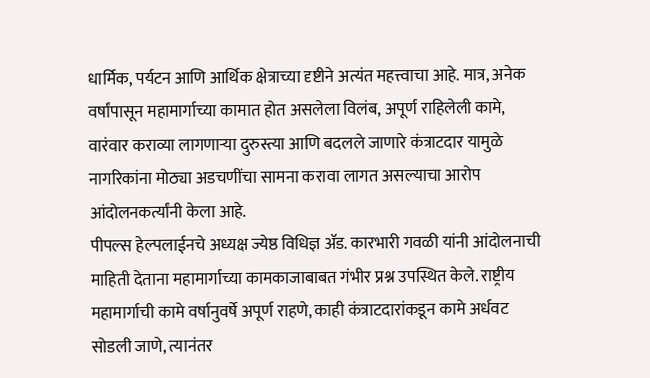धार्मिक, पर्यटन आणि आर्थिक क्षेत्राच्या दृष्टीने अत्यंत महत्त्वाचा आहे. मात्र, अनेक वर्षांपासून महामार्गाच्या कामात होत असलेला विलंब, अपूर्ण राहिलेली कामे, वारंवार कराव्या लागणाऱ्या दुरुस्त्या आणि बदलले जाणारे कंत्राटदार यामुळे नागरिकांना मोठ्या अडचणींचा सामना करावा लागत असल्याचा आरोप आंदोलनकर्त्यांनी केला आहे.
पीपल्स हेल्पलाईनचे अध्यक्ष ज्येष्ठ विधिज्ञ ॲड. कारभारी गवळी यांनी आंदोलनाची माहिती देताना महामार्गाच्या कामकाजाबाबत गंभीर प्रश्न उपस्थित केले. राष्ट्रीय महामार्गाची कामे वर्षानुवर्षे अपूर्ण राहणे, काही कंत्राटदारांकडून कामे अर्धवट सोडली जाणे, त्यानंतर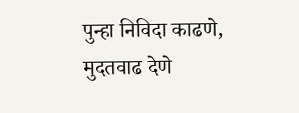पुन्हा निविदा काढणे, मुदतवाढ देणे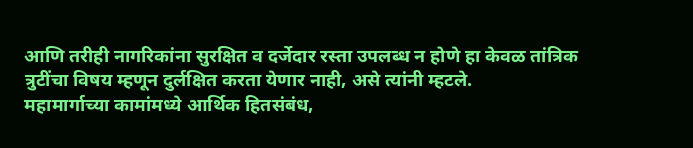आणि तरीही नागरिकांना सुरक्षित व दर्जेदार रस्ता उपलब्ध न होणे हा केवळ तांत्रिक त्रुटींचा विषय म्हणून दुर्लक्षित करता येणार नाही, असे त्यांनी म्हटले.
महामार्गाच्या कामांमध्ये आर्थिक हितसंबंध,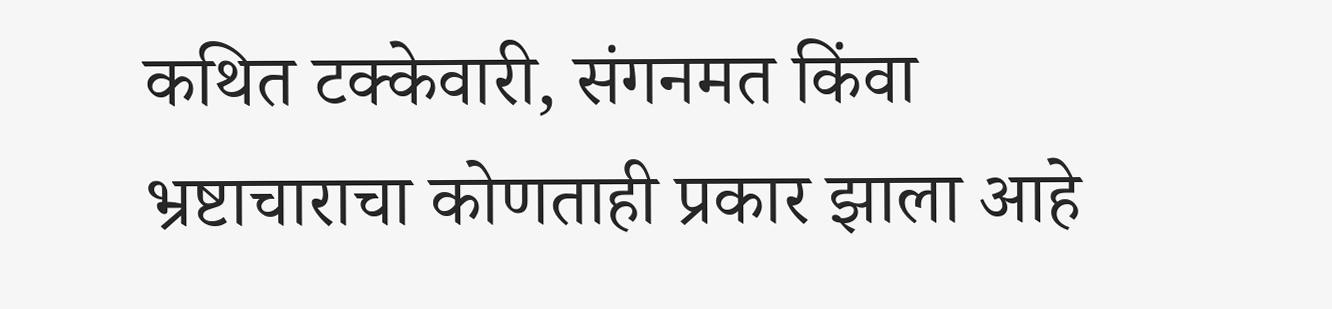कथित टक्केवारी, संगनमत किंवा भ्रष्टाचाराचा कोणताही प्रकार झाला आहे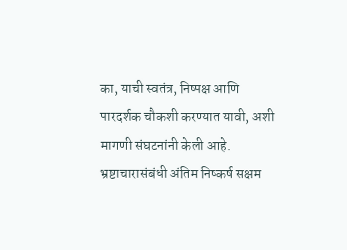का, याची स्वतंत्र, निष्पक्ष आणि पारदर्शक चौकशी करण्यात यावी, अशी मागणी संघटनांनी केली आहे. भ्रष्टाचारासंबंधी अंतिम निष्कर्ष सक्षम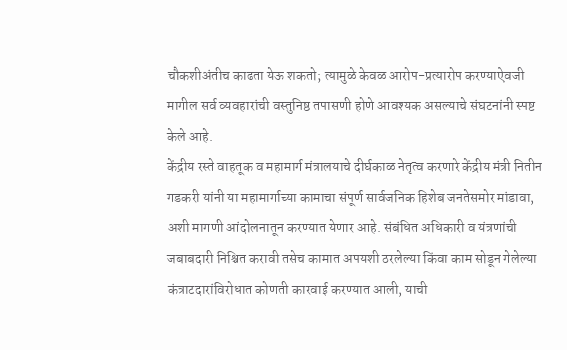चौकशीअंतीच काढता येऊ शकतो; त्यामुळे केवळ आरोप-प्रत्यारोप करण्याऐवजी मागील सर्व व्यवहारांची वस्तुनिष्ठ तपासणी होणे आवश्यक असल्याचे संघटनांनी स्पष्ट केले आहे.
केंद्रीय रस्ते वाहतूक व महामार्ग मंत्रालयाचे दीर्घकाळ नेतृत्व करणारे केंद्रीय मंत्री नितीन गडकरी यांनी या महामार्गाच्या कामाचा संपूर्ण सार्वजनिक हिशेब जनतेसमोर मांडावा, अशी मागणी आंदोलनातून करण्यात येणार आहे. संबंधित अधिकारी व यंत्रणांची जबाबदारी निश्चित करावी तसेच कामात अपयशी ठरलेल्या किंवा काम सोडून गेलेल्या कंत्राटदारांविरोधात कोणती कारवाई करण्यात आली, याची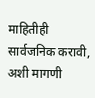माहितीही सार्वजनिक करावी, अशी मागणी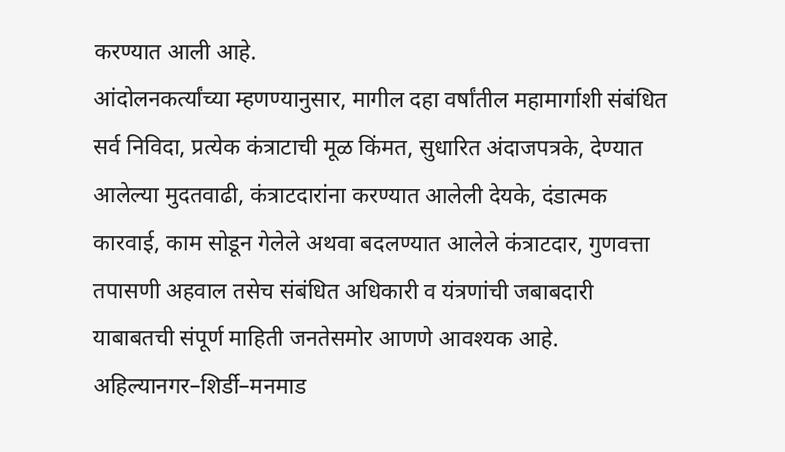करण्यात आली आहे.
आंदोलनकर्त्यांच्या म्हणण्यानुसार, मागील दहा वर्षांतील महामार्गाशी संबंधित सर्व निविदा, प्रत्येक कंत्राटाची मूळ किंमत, सुधारित अंदाजपत्रके, देण्यात आलेल्या मुदतवाढी, कंत्राटदारांना करण्यात आलेली देयके, दंडात्मक कारवाई, काम सोडून गेलेले अथवा बदलण्यात आलेले कंत्राटदार, गुणवत्ता तपासणी अहवाल तसेच संबंधित अधिकारी व यंत्रणांची जबाबदारी याबाबतची संपूर्ण माहिती जनतेसमोर आणणे आवश्यक आहे.
अहिल्यानगर–शिर्डी–मनमाड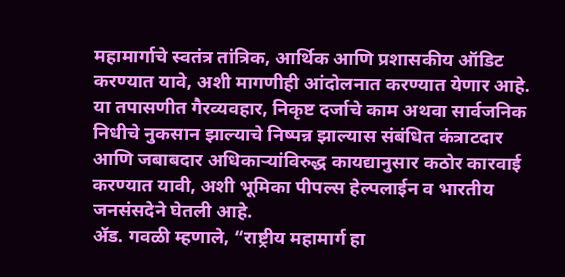महामार्गाचे स्वतंत्र तांत्रिक, आर्थिक आणि प्रशासकीय ऑडिट करण्यात यावे, अशी मागणीही आंदोलनात करण्यात येणार आहे. या तपासणीत गैरव्यवहार, निकृष्ट दर्जाचे काम अथवा सार्वजनिक निधीचे नुकसान झाल्याचे निष्पन्न झाल्यास संबंधित कंत्राटदार आणि जबाबदार अधिकाऱ्यांविरुद्ध कायद्यानुसार कठोर कारवाई करण्यात यावी, अशी भूमिका पीपल्स हेल्पलाईन व भारतीय जनसंसदेने घेतली आहे.
ॲड. गवळी म्हणाले, “राष्ट्रीय महामार्ग हा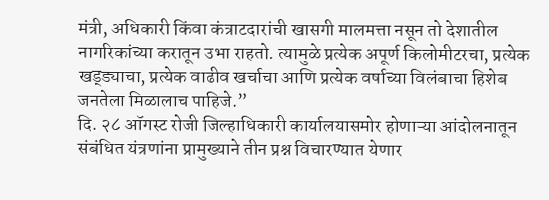मंत्री, अधिकारी किंवा कंत्राटदारांची खासगी मालमत्ता नसून तो देशातील नागरिकांच्या करातून उभा राहतो. त्यामुळे प्रत्येक अपूर्ण किलोमीटरचा, प्रत्येक खड्ड्याचा, प्रत्येक वाढीव खर्चाचा आणि प्रत्येक वर्षाच्या विलंबाचा हिशेब जनतेला मिळालाच पाहिजे.”
दि. २८ ऑगस्ट रोजी जिल्हाधिकारी कार्यालयासमोर होणाऱ्या आंदोलनातून संबंधित यंत्रणांना प्रामुख्याने तीन प्रश्न विचारण्यात येणार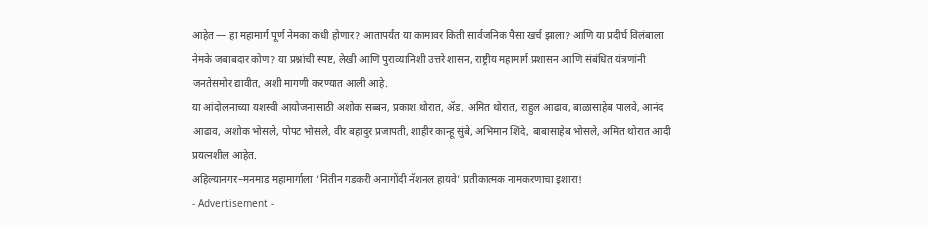आहेत — हा महामार्ग पूर्ण नेमका कधी होणार? आतापर्यंत या कामावर किती सार्वजनिक पैसा खर्च झाला? आणि या प्रदीर्घ विलंबाला नेमके जबाबदार कोण? या प्रश्नांची स्पष्ट, लेखी आणि पुराव्यानिशी उत्तरे शासन, राष्ट्रीय महामार्ग प्रशासन आणि संबंधित यंत्रणांनी जनतेसमोर द्यावीत, अशी मागणी करण्यात आली आहे.
या आंदोलनाच्या यशस्वी आयोजनासाठी अशोक सब्बन, प्रकाश थोरात, ॲड. अमित थोरात, राहुल आढाव, बाळासाहेब पालवे, आनंद आढाव, अशोक भोसले, पोपट भोसले, वीर बहादुर प्रजापती, शाहीर कान्हू सुंबे, अभिमान शिंदे, बाबासाहेब भोसले, अमित थोरात आदी प्रयत्नशील आहेत.
अहिल्यानगर–मनमाड महामार्गाला ‘नितीन गडकरी अनागोंदी नॅशनल हायवे’ प्रतीकात्मक नामकरणाचा इशारा!
- Advertisement -